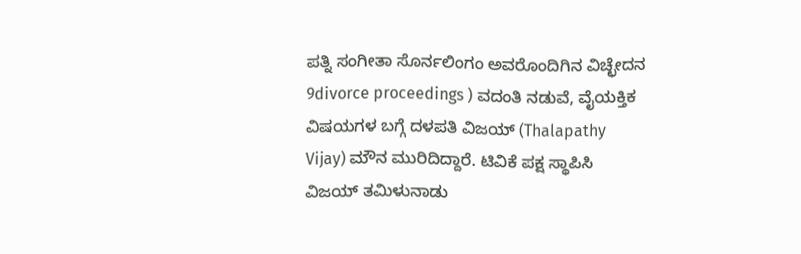ಪತ್ನಿ ಸಂಗೀತಾ ಸೊರ್ನಲಿಂಗಂ ಅವರೊಂದಿಗಿನ ವಿಚ್ಛೇದನ 9divorce proceedings ) ವದಂತಿ ನಡುವೆ, ವೈಯಕ್ತಿಕ ವಿಷಯಗಳ ಬಗ್ಗೆ ದಳಪತಿ ವಿಜಯ್ (Thalapathy Vijay) ಮೌನ ಮುರಿದಿದ್ದಾರೆ. ಟಿವಿಕೆ ಪಕ್ಷ ಸ್ಥಾಪಿಸಿ ವಿಜಯ್ ತಮಿಳುನಾಡು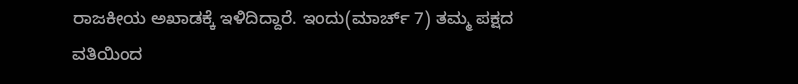ರಾಜಕೀಯ ಅಖಾಡಕ್ಕೆ ಇಳಿದಿದ್ದಾರೆ. ಇಂದು(ಮಾರ್ಚ್ 7) ತಮ್ಮ ಪಕ್ಷದ ವತಿಯಿಂದ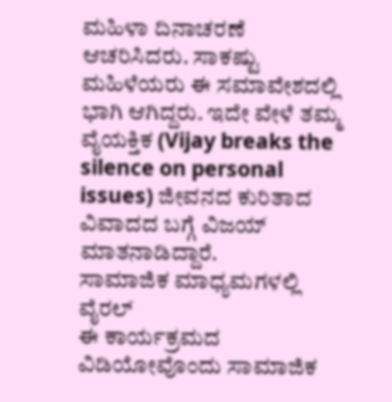ಮಹಿಳಾ ದಿನಾಚರಣೆ ಆಚರಿಸಿದರು. ಸಾಕಷ್ಟು ಮಹಿಳೆಯರು ಈ ಸಮಾವೇಶದಲ್ಲಿ ಭಾಗಿ ಆಗಿದ್ದರು. ಇದೇ ವೇಳೆ ತಮ್ಮ ವೈಯಕ್ತಿಕ (Vijay breaks the silence on personal issues) ಜೀವನದ ಕುರಿತಾದ ವಿವಾದದ ಬಗ್ಗೆ ವಿಜಯ್ ಮಾತನಾಡಿದ್ದಾರೆ.
ಸಾಮಾಜಿಕ ಮಾಧ್ಯಮಗಳಲ್ಲಿ ವೈರಲ್
ಈ ಕಾರ್ಯಕ್ರಮದ ವಿಡಿಯೋವೊಂದು ಸಾಮಾಜಿಕ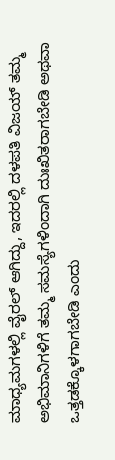ಮಾಧ್ಯಮಗಳಲ್ಲಿ ವೈರಲ್ ಆಗಿದ್ದು, ಇದರಲ್ಲಿ ದಳಪತಿ ವಿಜಯ್ ತಮ್ಮ ಅಭಿಮಾನಿಗಳಿಗೆ ತಮ್ಮ ಸಮಸ್ಯೆಗಳಿಂದಾಗಿ ದುಃಖಿತರಾಗಬೇಡಿ ಅಥವಾ ಒತ್ತಡಕ್ಕೊಳಗಾಗಬೇಡಿ ಎಂದು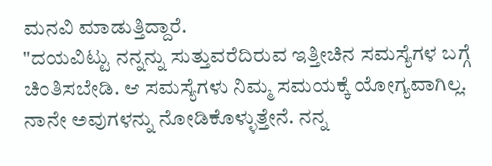ಮನವಿ ಮಾಡುತ್ತಿದ್ದಾರೆ.
"ದಯವಿಟ್ಟು ನನ್ನನ್ನು ಸುತ್ತುವರೆದಿರುವ ಇತ್ತೀಚಿನ ಸಮಸ್ಯೆಗಳ ಬಗ್ಗೆ ಚಿಂತಿಸಬೇಡಿ. ಆ ಸಮಸ್ಯೆಗಳು ನಿಮ್ಮ ಸಮಯಕ್ಕೆ ಯೋಗ್ಯವಾಗಿಲ್ಲ. ನಾನೇ ಅವುಗಳನ್ನು ನೋಡಿಕೊಳ್ಳುತ್ತೇನೆ. ನನ್ನ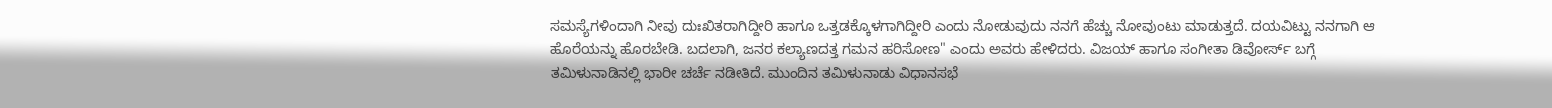ಸಮಸ್ಯೆಗಳಿಂದಾಗಿ ನೀವು ದುಃಖಿತರಾಗಿದ್ದೀರಿ ಹಾಗೂ ಒತ್ತಡಕ್ಕೊಳಗಾಗಿದ್ದೀರಿ ಎಂದು ನೋಡುವುದು ನನಗೆ ಹೆಚ್ಚು ನೋವುಂಟು ಮಾಡುತ್ತದೆ. ದಯವಿಟ್ಟು ನನಗಾಗಿ ಆ ಹೊರೆಯನ್ನು ಹೊರಬೇಡಿ. ಬದಲಾಗಿ, ಜನರ ಕಲ್ಯಾಣದತ್ತ ಗಮನ ಹರಿಸೋಣ" ಎಂದು ಅವರು ಹೇಳಿದರು. ವಿಜಯ್ ಹಾಗೂ ಸಂಗೀತಾ ಡಿವೋರ್ಸ್ ಬಗ್ಗೆ ತಮಿಳುನಾಡಿನಲ್ಲಿ ಭಾರೀ ಚರ್ಚೆ ನಡೀತಿದೆ. ಮುಂದಿನ ತಮಿಳುನಾಡು ವಿಧಾನಸಭೆ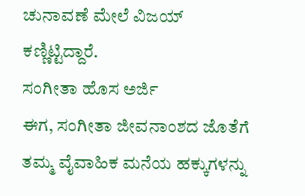ಚುನಾವಣೆ ಮೇಲೆ ವಿಜಯ್ ಕಣ್ಣಿಟ್ಟಿದ್ದಾರೆ.
ಸಂಗೀತಾ ಹೊಸ ಅರ್ಜಿ
ಈಗ, ಸಂಗೀತಾ ಜೀವನಾಂಶದ ಜೊತೆಗೆ ತಮ್ಮ ವೈವಾಹಿಕ ಮನೆಯ ಹಕ್ಕುಗಳನ್ನು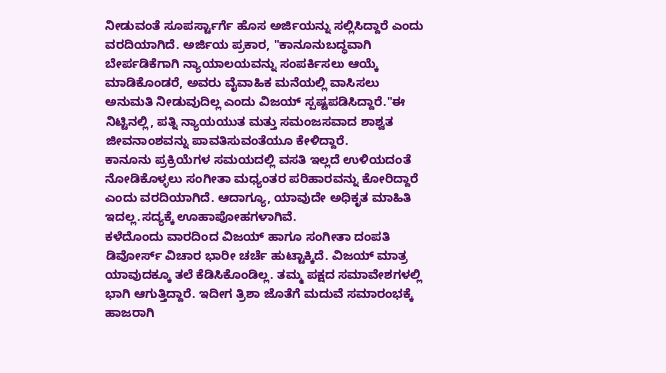ನೀಡುವಂತೆ ಸೂಪರ್ಸ್ಟಾರ್ಗೆ ಹೊಸ ಅರ್ಜಿಯನ್ನು ಸಲ್ಲಿಸಿದ್ದಾರೆ ಎಂದು ವರದಿಯಾಗಿದೆ. ಅರ್ಜಿಯ ಪ್ರಕಾರ, "ಕಾನೂನುಬದ್ಧವಾಗಿ ಬೇರ್ಪಡಿಕೆಗಾಗಿ ನ್ಯಾಯಾಲಯವನ್ನು ಸಂಪರ್ಕಿಸಲು ಆಯ್ಕೆ ಮಾಡಿಕೊಂಡರೆ, ಅವರು ವೈವಾಹಿಕ ಮನೆಯಲ್ಲಿ ವಾಸಿಸಲು ಅನುಮತಿ ನೀಡುವುದಿಲ್ಲ ಎಂದು ವಿಜಯ್ ಸ್ಪಷ್ಟಪಡಿಸಿದ್ದಾರೆ."ಈ ನಿಟ್ಟಿನಲ್ಲಿ, ಪತ್ನಿ ನ್ಯಾಯಯುತ ಮತ್ತು ಸಮಂಜಸವಾದ ಶಾಶ್ವತ ಜೀವನಾಂಶವನ್ನು ಪಾವತಿಸುವಂತೆಯೂ ಕೇಳಿದ್ದಾರೆ.
ಕಾನೂನು ಪ್ರಕ್ರಿಯೆಗಳ ಸಮಯದಲ್ಲಿ ವಸತಿ ಇಲ್ಲದೆ ಉಳಿಯದಂತೆ ನೋಡಿಕೊಳ್ಳಲು ಸಂಗೀತಾ ಮಧ್ಯಂತರ ಪರಿಹಾರವನ್ನು ಕೋರಿದ್ದಾರೆ ಎಂದು ವರದಿಯಾಗಿದೆ. ಆದಾಗ್ಯೂ, ಯಾವುದೇ ಅಧಿಕೃತ ಮಾಹಿತಿ ಇದಲ್ಲ.ಸದ್ಯಕ್ಕೆ ಊಹಾಪೋಹಗಳಾಗಿವೆ.
ಕಳೆದೊಂದು ವಾರದಿಂದ ವಿಜಯ್ ಹಾಗೂ ಸಂಗೀತಾ ದಂಪತಿ ಡಿವೋರ್ಸ್ ವಿಚಾರ ಭಾರೀ ಚರ್ಚೆ ಹುಟ್ಟಾಕ್ಕಿದೆ. ವಿಜಯ್ ಮಾತ್ರ ಯಾವುದಕ್ಕೂ ತಲೆ ಕೆಡಿಸಿಕೊಂಡಿಲ್ಲ. ತಮ್ಮ ಪಕ್ಷದ ಸಮಾವೇಶಗಳಲ್ಲಿ ಭಾಗಿ ಆಗುತ್ತಿದ್ದಾರೆ. ಇದೀಗ ತ್ರಿಶಾ ಜೊತೆಗೆ ಮದುವೆ ಸಮಾರಂಭಕ್ಕೆ ಹಾಜರಾಗಿ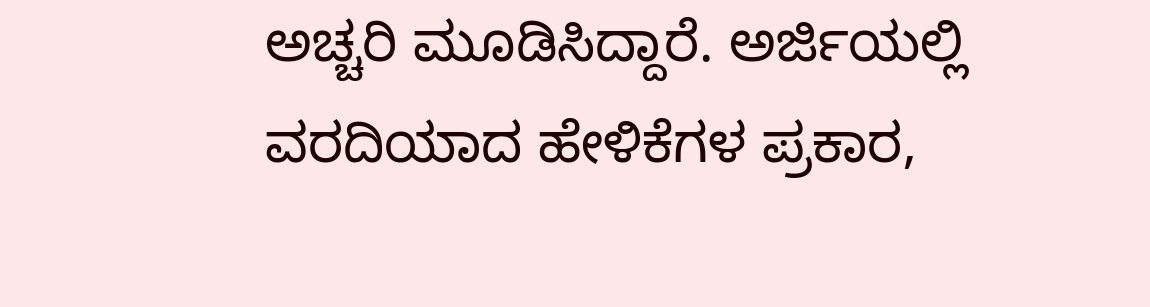ಅಚ್ಚರಿ ಮೂಡಿಸಿದ್ದಾರೆ. ಅರ್ಜಿಯಲ್ಲಿ ವರದಿಯಾದ ಹೇಳಿಕೆಗಳ ಪ್ರಕಾರ,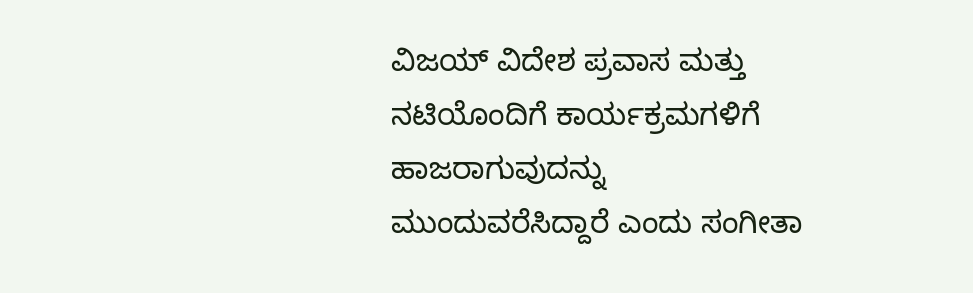ವಿಜಯ್ ವಿದೇಶ ಪ್ರವಾಸ ಮತ್ತು ನಟಿಯೊಂದಿಗೆ ಕಾರ್ಯಕ್ರಮಗಳಿಗೆ ಹಾಜರಾಗುವುದನ್ನು ಮುಂದುವರೆಸಿದ್ದಾರೆ ಎಂದು ಸಂಗೀತಾ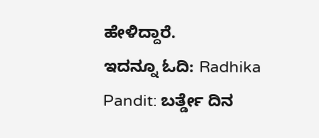ಹೇಳಿದ್ದಾರೆ.
ಇದನ್ನೂ ಓದಿ: Radhika Pandit: ಬರ್ತ್ಡೇ ದಿನ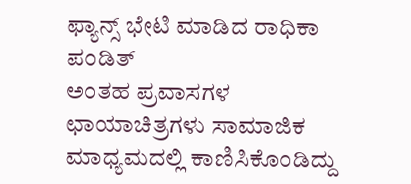ಫ್ಯಾನ್ಸ್ ಭೇಟಿ ಮಾಡಿದ ರಾಧಿಕಾ ಪಂಡಿತ್
ಅಂತಹ ಪ್ರವಾಸಗಳ ಛಾಯಾಚಿತ್ರಗಳು ಸಾಮಾಜಿಕ ಮಾಧ್ಯಮದಲ್ಲಿ ಕಾಣಿಸಿಕೊಂಡಿದ್ದು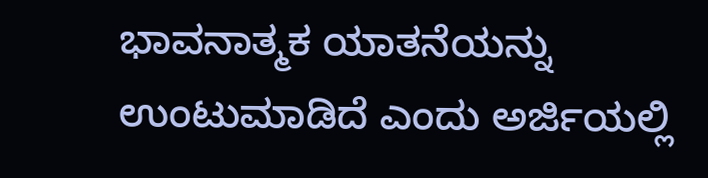ಭಾವನಾತ್ಮಕ ಯಾತನೆಯನ್ನು ಉಂಟುಮಾಡಿದೆ ಎಂದು ಅರ್ಜಿಯಲ್ಲಿ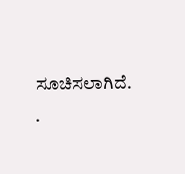ಸೂಚಿಸಲಾಗಿದೆ. .